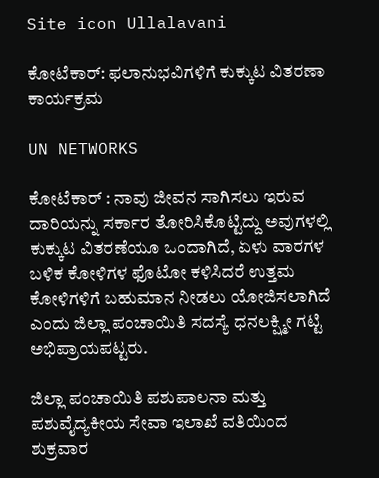Site icon Ullalavani

ಕೋಟೆಕಾರ್: ಫಲಾನುಭವಿಗಳಿಗೆ ಕುಕ್ಕುಟ ವಿತರಣಾ ಕಾರ್ಯಕ್ರಮ

UN NETWORKS

ಕೋಟೆಕಾರ್ : ನಾವು‌ ಜೀವನ ಸಾಗಿಸಲು ಇರುವ ದಾರಿಯನ್ನು ಸರ್ಕಾರ ತೋರಿಸಿಕೊಟ್ಟಿದ್ದು ಅವುಗಳಲ್ಲಿ ಕುಕ್ಕುಟ ವಿತರಣೆಯೂ ಒಂದಾಗಿದೆ, ಏಳು ವಾರಗಳ ಬಳಿಕ ಕೋಳಿಗಳ ಫೊಟೋ ಕಳಿಸಿದರೆ ಉತ್ತಮ ಕೋಳಿಗಳಿಗೆ ಬಹುಮಾನ ನೀಡಲು ಯೋಜಿಸಲಾಗಿದೆ ಎಂದು ಜಿಲ್ಲಾ ಪಂಚಾಯಿತಿ ಸದಸ್ಯೆ ಧನಲಕ್ಷ್ಮೀ ಗಟ್ಟಿ ಅಭಿಪ್ರಾಯಪಟ್ಟರು.

ಜಿಲ್ಲಾ ಪಂಚಾಯಿತಿ ಪಶುಪಾಲನಾ ಮತ್ತು ಪಶುವೈದ್ಯಕೀಯ ಸೇವಾ ಇಲಾಖೆ ವತಿಯಿಂದ ಶುಕ್ರವಾರ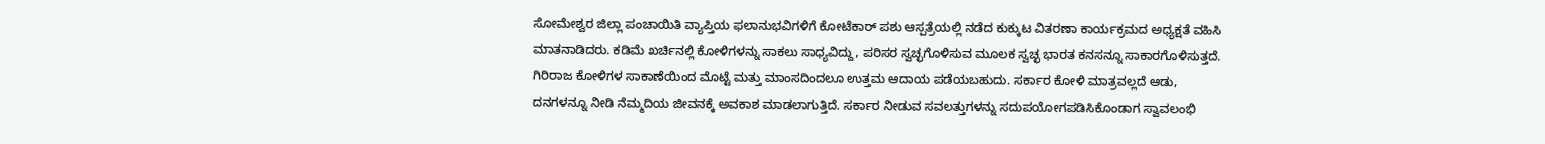ಸೋಮೇಶ್ವರ ಜಿಲ್ಲಾ ಪಂಚಾಯಿತಿ ವ್ಯಾಪ್ತಿಯ ಫಲಾನುಭವಿಗಳಿಗೆ ಕೋಟೆಕಾರ್ ಪಶು ಆಸ್ಪತ್ರೆಯಲ್ಲಿ ನಡೆದ ಕುಕ್ಕುಟ ವಿತರಣಾ ಕಾರ್ಯಕ್ರಮದ ಅಧ್ಯಕ್ಷತೆ ವಹಿಸಿ ಮಾತನಾಡಿದರು. ಕಡಿಮೆ ಖರ್ಚಿನಲ್ಲಿ ಕೋಳಿಗಳನ್ನು ಸಾಕಲು‌ ಸಾಧ್ಯವಿದ್ದು, ಪರಿಸರ ಸ್ವಚ್ಛಗೊಳಿಸುವ ಮೂಲಕ ಸ್ವಚ್ಛ ಭಾರತ ಕನಸನ್ನೂ ಸಾಕಾರಗೊಳಿಸುತ್ತದೆ. ಗಿರಿರಾಜ ಕೋಳಿಗಳ ಸಾಕಾಣೆಯಿಂದ ಮೊಟ್ಟೆ ಮತ್ತು ಮಾಂಸದಿಂದಲೂ ಉತ್ತಮ ಆದಾಯ ಪಡೆಯಬಹುದು. ಸರ್ಕಾರ ಕೋಳಿ ಮಾತ್ರವಲ್ಲದೆ ಆಡು, ದನಗಳನ್ನೂ ನೀಡಿ ನೆಮ್ಮದಿಯ ಜೀವನಕ್ಕೆ ಅವಕಾಶ ಮಾಡಲಾಗುತ್ತಿದೆ. ಸರ್ಕಾರ ನೀಡುವ ಸವಲತ್ತುಗಳನ್ನು ಸದುಪಯೋಗಪಡಿಸಿಕೊಂಡಾಗ ಸ್ವಾವಲಂಭಿ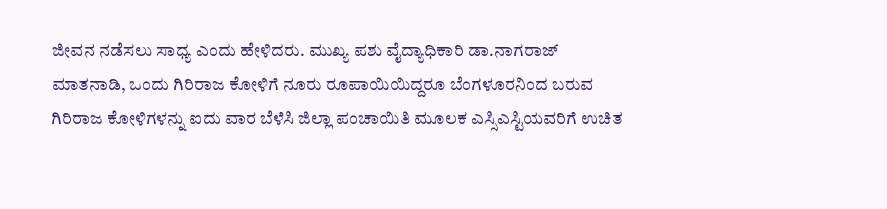ಜೀವನ ನಡೆಸಲು ಸಾಧ್ಯ ಎಂದು ಹೇಳಿದರು. ಮುಖ್ಯ ಪಶು ವೈದ್ಯಾಧಿಕಾರಿ ಡಾ.ನಾಗರಾಜ್ ಮಾತನಾಡಿ, ಒಂದು ಗಿರಿರಾಜ‌ ಕೋಳಿಗೆ ನೂರು ರೂಪಾಯಿಯಿದ್ದರೂ ಬೆಂಗಳೂರನಿಂದ ಬರುವ ಗಿರಿರಾಜ‌ ಕೋಳಿಗಳನ್ನು ಐದು ವಾರ ಬೆಳೆಸಿ ಜಿಲ್ಲಾ ಪಂಚಾಯಿತಿ ಮೂಲಕ ಎಸ್ಸಿಎಸ್ಟಿಯವರಿಗೆ ಉಚಿತ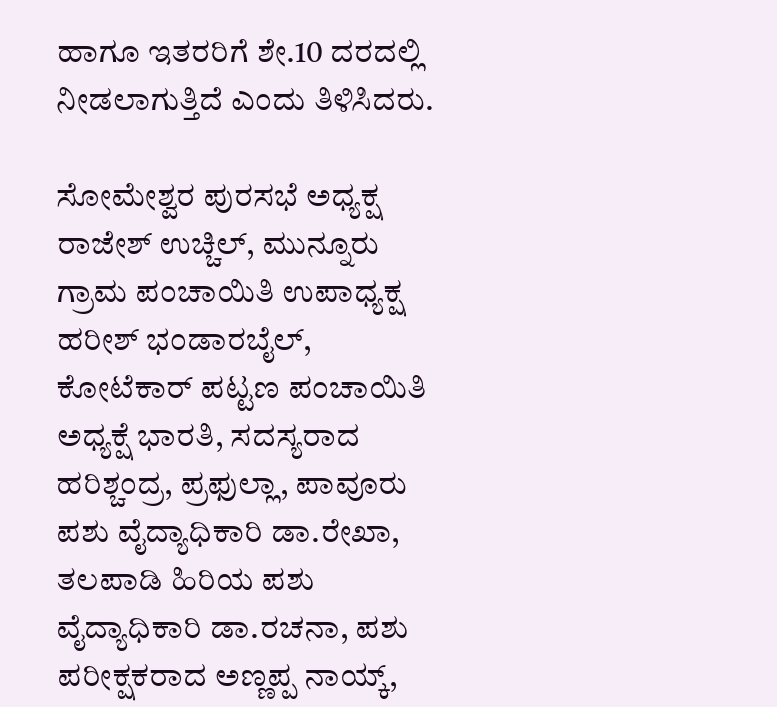ಹಾಗೂ ಇತರರಿಗೆ ಶೇ.10 ದರದಲ್ಲಿ ನೀಡಲಾಗುತ್ತಿದೆ‌ ಎಂದು ತಿಳಿಸಿದರು.

ಸೋಮೇಶ್ವರ ಪುರಸಭೆ ಅಧ್ಯಕ್ಷ ರಾಜೇಶ್ ಉಚ್ಚಿಲ್, ಮುನ್ನೂರು ಗ್ರಾಮ ಪಂಚಾಯಿತಿ ಉಪಾಧ್ಯಕ್ಷ ಹರೀಶ್ ಭಂಡಾರಬೈಲ್, ಕೋಟೆಕಾರ್ ಪಟ್ಟಣ ಪಂಚಾಯಿತಿ ಅಧ್ಯಕ್ಷೆ ಭಾರತಿ, ಸದಸ್ಯರಾದ ಹರಿಶ್ಚಂದ್ರ, ಪ್ರಫುಲ್ಲಾ, ಪಾವೂರು ಪಶು ವೈದ್ಯಾಧಿಕಾರಿ ಡಾ.ರೇಖಾ, ತಲಪಾಡಿ ಹಿರಿಯ ಪಶು ವೈದ್ಯಾಧಿಕಾರಿ ಡಾ.ರಚನಾ, ಪಶು ಪರೀಕ್ಷಕರಾದ ಅಣ್ಣಪ್ಪ ನಾಯ್ಕ್,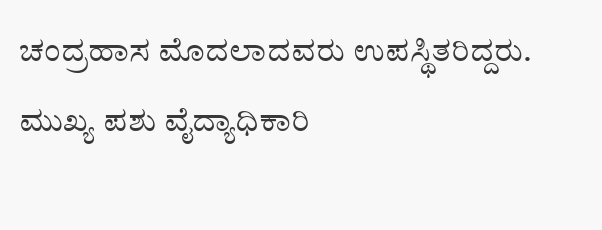ಚಂದ್ರಹಾಸ ಮೊದಲಾದವರು ಉಪಸ್ಥಿತರಿದ್ದರು. ಮುಖ್ಯ ಪಶು ವೈದ್ಯಾಧಿಕಾರಿ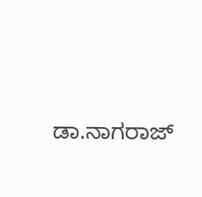ಡಾ.ನಾಗರಾಜ್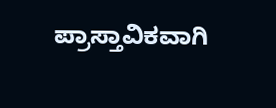ಪ್ರಾಸ್ತಾವಿಕವಾಗಿ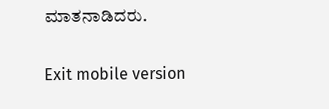ಮಾತನಾಡಿದರು.

Exit mobile version